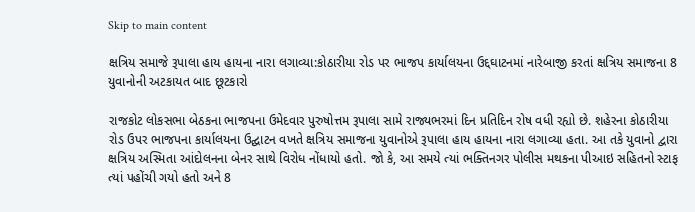Skip to main content

ક્ષત્રિય સમાજે રૂપાલા હાય હાયના નારા લગાવ્યા:કોઠારીયા રોડ પર ભાજપ કાર્યાલયના ઉદ્દઘાટનમાં નારેબાજી કરતાં ક્ષત્રિય સમાજના 8 યુવાનોની અટકાયત બાદ છૂટકારો

રાજકોટ લોકસભા બેઠકના ભાજપના ઉમેદવાર પુરુષોત્તમ રૂપાલા સામે રાજ્યભરમાં દિન પ્રતિદિન રોષ વધી રહ્યો છે. શહેરના કોઠારીયા રોડ ઉપર ભાજપના કાર્યાલયના ઉદ્ઘાટન વખતે ક્ષત્રિય સમાજના યુવાનોએ રૂપાલા હાય હાયના નારા લગાવ્યા હતા. આ તકે યુવાનો દ્વારા ક્ષત્રિય અસ્મિતા આંદોલનના બેનર સાથે વિરોધ નોંધાયો હતો. જો કે, આ સમયે ત્યાં ભક્તિનગર પોલીસ મથકના પીઆઇ સહિતનો સ્ટાફ ત્યાં પહોંચી ગયો હતો અને 8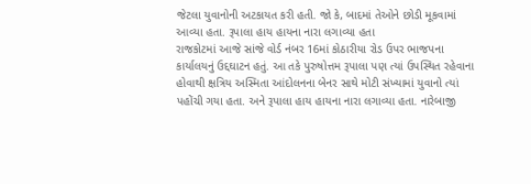જેટલા યુવાનોની અટકાયત કરી હતી. જો કે, બાદમાં તેઓને છોડી મૂકવામાં આવ્યા હતા. રૂપાલા હાય હાયના નારા લગાવ્યા હતા
રાજકોટમાં આજે સાંજે વોર્ડ નંબર 16માં કોઠારીયા રોડ ઉપર ભાજપના કાર્યાલયનું ઉદ્દઘાટન હતું. આ તકે પુરુષોત્તમ રૂપાલા પણ ત્યાં ઉપસ્થિત રહેવાના હોવાથી ક્ષત્રિય અસ્મિતા આંદોલનના બેનર સાથે મોટી સંખ્યામાં યુવાનો ત્યાં પહોંચી ગયા હતા. અને રૂપાલા હાય હાયના નારા લગાવ્યા હતા. નારેબાજી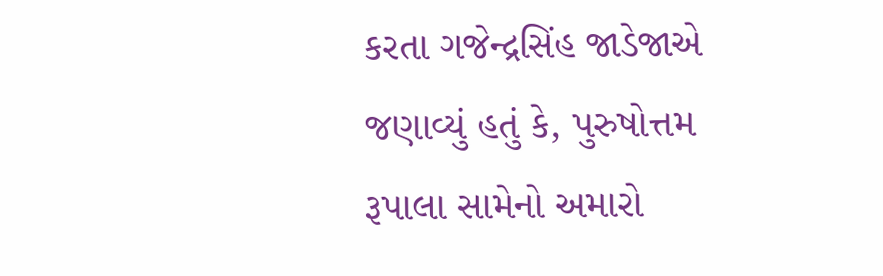કરતા ગજેન્દ્રસિંહ જાડેજાએ જણાવ્યું હતું કે, પુરુષોત્તમ રૂપાલા સામેનો અમારો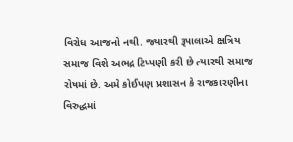વિરોધ આજનો નથી. જ્યારથી રૂપાલાએ ક્ષત્રિય સમાજ વિશે અભદ્ર ટિપ્પણી કરી છે ત્યારથી સમાજ રોષમાં છે. અમે કોઈપણ પ્રશાસન કે રાજકારણીના વિરુદ્ધમાં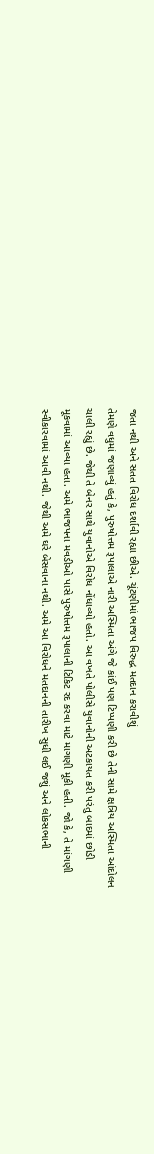જતા નથી અને સતત વિરોધ દર્શાવી રહ્યા છીએ. ચૂંટણીમાં ભાજપ વિરુદ્ધ મતદાન કરાવીશું
તેમણે વધુમાં જણાવ્યું હતું કે, પુરુષોત્તમ રૂપાલાએ નારી અસ્મિતા અંગે જે કાંઈ પણ ટિપ્પણી કરી છે તેની સામે ક્ષત્રિય અસ્મિતા આંદોલન ચાલી રહ્યું છે. જેથી તે બેનર સાથે યુવાનોએ વિરોધ નોંધાવ્યો હતો. આ વખતે પોલીસે યુવાનોની અટકાયત કરી પરંતુ બાદમાં છોડી મૂકવામાં આવ્યા હતા. અમે ભાજપના મવડીઓ પાસે પુરુષોત્તમ રૂપાલાની ટિકિટ રદ કરવા માટે માગણી મૂકી હતી. જો કે, તે માંગણી સ્વીકારવામાં આવી નથી. જેથી અમે ઘરે બેસવાના નથી. અમે આ વિરોધને મતદાનની તારીખ સુધી લઈ જશું અને લોકસભાની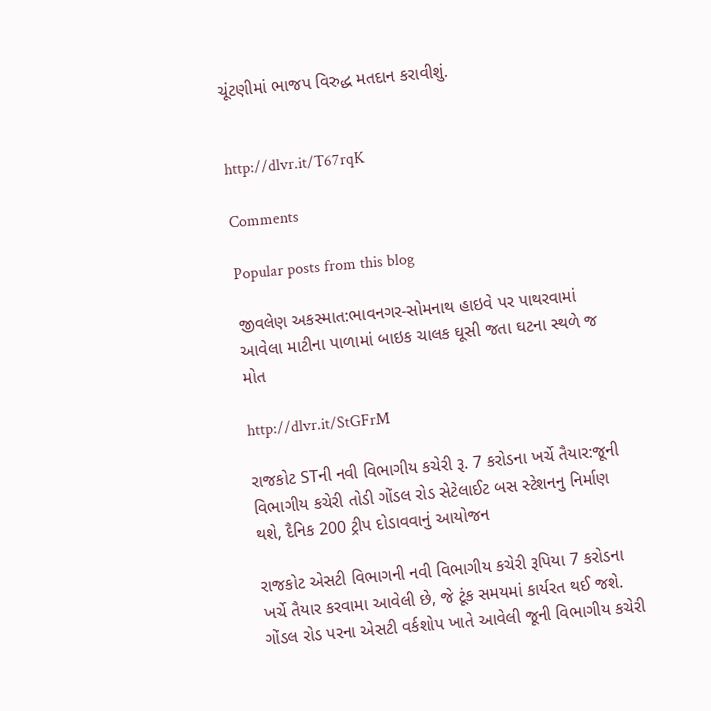ચૂંટણીમાં ભાજપ વિરુદ્ધ મતદાન કરાવીશું.


http://dlvr.it/T67rqK

Comments

Popular posts from this blog

જીવલેણ અકસ્માત:ભાવનગર-સોમનાથ હાઇવે પર પાથરવામાં આવેલા માટીના પાળામાં બાઇક ચાલક ઘૂસી જતા ઘટના સ્થળે જ મોત

http://dlvr.it/StGFrM

રાજકોટ STની નવી વિભાગીય કચેરી રૂ. 7 કરોડના ખર્ચે તૈયાર:જૂની વિભાગીય કચેરી તોડી ગોંડલ રોડ સેટેલાઈટ બસ સ્ટેશનનુ નિર્માણ થશે, દૈનિક 200 ટ્રીપ દોડાવવાનું આયોજન

રાજકોટ એસટી વિભાગની નવી વિભાગીય કચેરી રૂપિયા 7 કરોડના ખર્ચે તૈયાર કરવામા આવેલી છે, જે ટૂંક સમયમાં કાર્યરત થઈ જશે. ગોંડલ રોડ પરના એસટી વર્કશોપ ખાતે આવેલી જૂની વિભાગીય કચેરી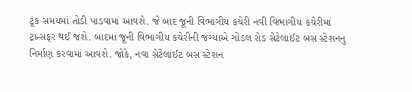ટૂંક સમયમાં તોડી પાડવામાં આવશે. જે બાદ જૂની વિભાગીય કચેરી નવી વિભાગીય કચેરીમાં ટ્રાન્સફર થઈ જશે. બાદમાં જૂની વિભાગીય કચેરીની જગ્યાએ ગોંડલ રોડ સેટેલાઈટ બસ સ્ટેશનનુ નિર્માણ કરવામાં આવશે. જોકે, નવા સેટેલાઈટ બસ સ્ટેશન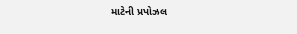માટેની પ્રપોઝલ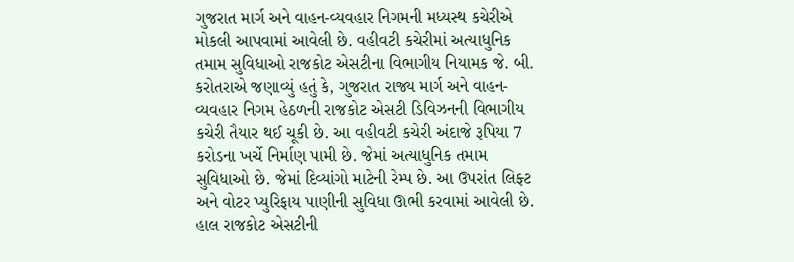ગુજરાત માર્ગ અને વાહન-વ્યવહાર નિગમની મધ્યસ્થ કચેરીએ મોકલી આપવામાં આવેલી છે. વહીવટી કચેરીમાં અત્યાધુનિક તમામ સુવિધાઓ રાજકોટ એસટીના વિભાગીય નિયામક જે. બી. કરોતરાએ જણાવ્યું હતું કે, ગુજરાત રાજ્ય માર્ગ અને વાહન-વ્યવહાર નિગમ હેઠળની રાજકોટ એસટી ડિવિઝનની વિભાગીય કચેરી તૈયાર થઈ ચૂકી છે. આ વહીવટી કચેરી અંદાજે રૂપિયા 7 કરોડના ખર્ચે નિર્માણ પામી છે. જેમાં અત્યાધુનિક તમામ સુવિધાઓ છે. જેમાં દિવ્યાંગો માટેની રેમ્પ છે. આ ઉપરાંત લિફ્ટ અને વોટર પ્યુરિફાય પાણીની સુવિધા ઊભી કરવામાં આવેલી છે. હાલ રાજકોટ એસટીની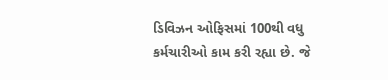ડિવિઝન ઓફિસમાં 100થી વધુ કર્મચારીઓ કામ કરી રહ્યા છે. જે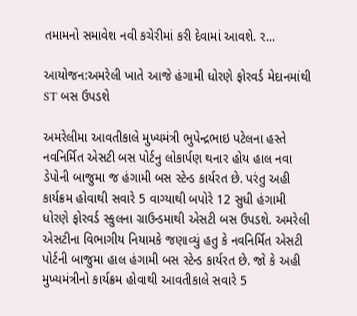તમામનો સમાવેશ નવી કચેરીમાં કરી દેવામાં આવશે. ર...

આયોજન:અમરેલી ખાતે આજે હંગામી ધોરણે ફોરવર્ડ મેદાનમાંથી ST બસ ઉપડશે

અમરેલીમા આવતીકાલે મુખ્યમંત્રી ભુપેન્દ્રભાઇ પટેલના હસ્તે નવનિર્મિત એસટી બસ પોર્ટનુ લોકાર્પણ થનાર હોય હાલ નવા ડેપોની બાજુમા જ હંગામી બસ સ્ટેન્ડ કાર્યરત છે. પરંતુ અહી કાર્યક્રમ હોવાથી સવારે 5 વાગ્યાથી બપોરે 12 સુધી હંગામી ધોરણે ફોરવર્ડ સ્કુલના ગ્રાઉન્ડમાથી એસટી બસ ઉપડશે. અમરેલી એસટીના વિભાગીય નિયામકે જણાવ્યું હતુ કે નવનિર્મિત એસટી પોર્ટની બાજુમા હાલ હંગામી બસ સ્ટેન્ડ કાર્યરત છે. જો કે અહી મુખ્યમંત્રીનો કાર્યક્રમ હોવાથી આવતીકાલે સવારે 5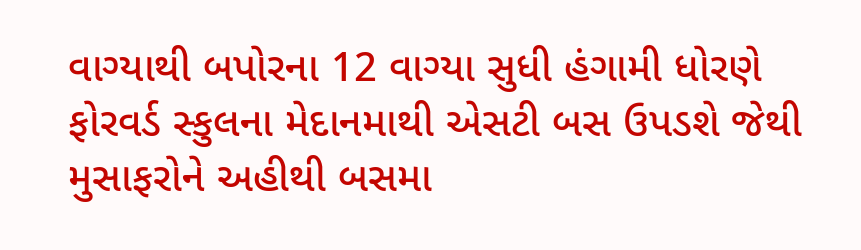વાગ્યાથી બપોરના 12 વાગ્યા સુધી હંગામી ધોરણે ફોરવર્ડ સ્કુલના મેદાનમાથી એસટી બસ ઉપડશે જેથી મુસાફરોને અહીથી બસમા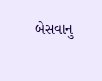બેસવાનુ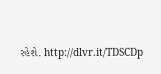રહેશે. http://dlvr.it/TDSCDp